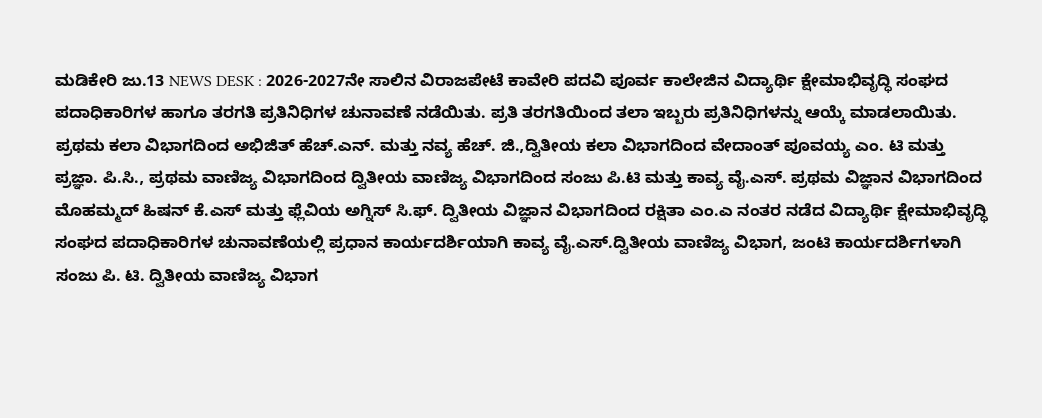ಮಡಿಕೇರಿ ಜು.13 NEWS DESK : 2026-2027ನೇ ಸಾಲಿನ ವಿರಾಜಪೇಟೆ ಕಾವೇರಿ ಪದವಿ ಪೂರ್ವ ಕಾಲೇಜಿನ ವಿದ್ಯಾರ್ಥಿ ಕ್ಷೇಮಾಭಿವೃದ್ಧಿ ಸಂಘದ ಪದಾಧಿಕಾರಿಗಳ ಹಾಗೂ ತರಗತಿ ಪ್ರತಿನಿಧಿಗಳ ಚುನಾವಣೆ ನಡೆಯಿತು. ಪ್ರತಿ ತರಗತಿಯಿಂದ ತಲಾ ಇಬ್ಬರು ಪ್ರತಿನಿಧಿಗಳನ್ನು ಆಯ್ಕೆ ಮಾಡಲಾಯಿತು. ಪ್ರಥಮ ಕಲಾ ವಿಭಾಗದಿಂದ ಅಭಿಜಿತ್ ಹೆಚ್.ಎನ್. ಮತ್ತು ನವ್ಯ ಹೆಚ್. ಜಿ.,ದ್ವಿತೀಯ ಕಲಾ ವಿಭಾಗದಿಂದ ವೇದಾಂತ್ ಪೂವಯ್ಯ ಎಂ. ಟಿ ಮತ್ತು ಪ್ರಜ್ಞಾ. ಪಿ.ಸಿ., ಪ್ರಥಮ ವಾಣಿಜ್ಯ ವಿಭಾಗದಿಂದ ದ್ವಿತೀಯ ವಾಣಿಜ್ಯ ವಿಭಾಗದಿಂದ ಸಂಜು ಪಿ.ಟಿ ಮತ್ತು ಕಾವ್ಯ ವೈ.ಎಸ್. ಪ್ರಥಮ ವಿಜ್ಞಾನ ವಿಭಾಗದಿಂದ ಮೊಹಮ್ಮದ್ ಹಿಷನ್ ಕೆ.ಎಸ್ ಮತ್ತು ಫ್ಲೆವಿಯ ಅಗ್ನಿಸ್ ಸಿ.ಫ್. ದ್ವಿತೀಯ ವಿಜ್ಞಾನ ವಿಭಾಗದಿಂದ ರಕ್ಷಿತಾ ಎಂ.ಎ ನಂತರ ನಡೆದ ವಿದ್ಯಾರ್ಥಿ ಕ್ಷೇಮಾಭಿವೃದ್ಧಿ ಸಂಘದ ಪದಾಧಿಕಾರಿಗಳ ಚುನಾವಣೆಯಲ್ಲಿ ಪ್ರಧಾನ ಕಾರ್ಯದರ್ಶಿಯಾಗಿ ಕಾವ್ಯ ವೈ.ಎಸ್.ದ್ವಿತೀಯ ವಾಣಿಜ್ಯ ವಿಭಾಗ, ಜಂಟಿ ಕಾರ್ಯದರ್ಶಿಗಳಾಗಿ ಸಂಜು ಪಿ. ಟಿ. ದ್ವಿತೀಯ ವಾಣಿಜ್ಯ ವಿಭಾಗ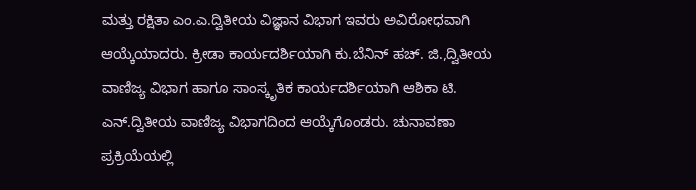ಮತ್ತು ರಕ್ಷಿತಾ ಎಂ.ಎ.ದ್ವಿತೀಯ ವಿಜ್ಞಾನ ವಿಭಾಗ ಇವರು ಅವಿರೋಧವಾಗಿ ಆಯ್ಕೆಯಾದರು. ಕ್ರೀಡಾ ಕಾರ್ಯದರ್ಶಿಯಾಗಿ ಕು.ಬೆನಿನ್ ಹಚ್. ಜಿ.,ದ್ವಿತೀಯ ವಾಣಿಜ್ಯ ವಿಭಾಗ ಹಾಗೂ ಸಾಂಸ್ಕೃತಿಕ ಕಾರ್ಯದರ್ಶಿಯಾಗಿ ಆಶಿಕಾ ಟಿ. ಎನ್.ದ್ವಿತೀಯ ವಾಣಿಜ್ಯ ವಿಭಾಗದಿಂದ ಆಯ್ಕೆಗೊಂಡರು. ಚುನಾವಣಾ ಪ್ರಕ್ರಿಯೆಯಲ್ಲಿ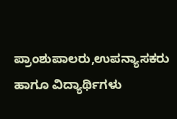ಪ್ರಾಂಶುಪಾಲರು,ಉಪನ್ಯಾಸಕರು ಹಾಗೂ ವಿದ್ಯಾರ್ಥಿಗಳು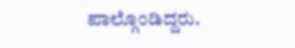ಪಾಲ್ಗೊಂಡಿದ್ದರು.